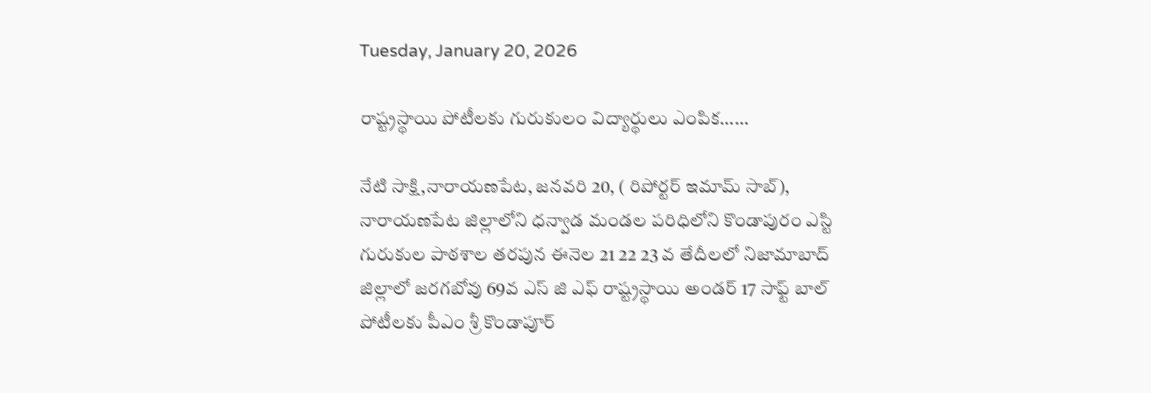Tuesday, January 20, 2026

రాష్ట్రస్థాయి పోటీలకు గురుకులం విద్యార్థులు ఎంపిక……

నేటి సాక్షి,నారాయణపేట, జనవరి 20, ( రిపోర్టర్ ఇమామ్ సాబ్), నారాయణపేట జిల్లాలోని ధన్వాడ మండల పరిధిలోని కొండాపురం ఎస్టి గురుకుల పాఠశాల తరపున ఈనెల 21 22 23 వ తేదీలలో నిజామాబాద్ జిల్లాలో జరగబోవు 69వ ఎస్ జి ఎఫ్ రాష్ట్రస్థాయి అండర్ 17 సాఫ్ట్ బాల్ పోటీలకు పీఎం శ్రీ కొండాపూర్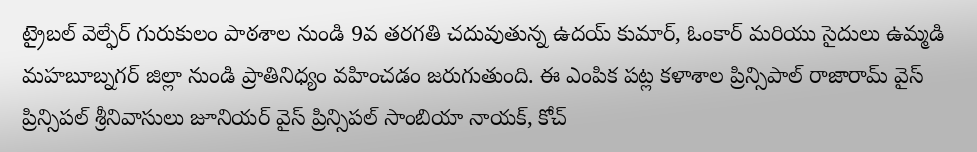ట్రైబల్ వెల్ఫేర్ గురుకులం పాఠశాల నుండి 9వ తరగతి చదువుతున్న ఉదయ్ కుమార్, ఓంకార్ మరియు సైదులు ఉమ్మడి మహబూబ్నగర్ జిల్లా నుండి ప్రాతినిధ్యం వహించడం జరుగుతుంది. ఈ ఎంపిక పట్ల కళాశాల ప్రిన్సిపాల్ రాజారామ్ వైస్ ప్రిన్సిపల్ శ్రీనివాసులు జూనియర్ వైస్ ప్రిన్సిపల్ సాంబియా నాయక్, కోచ్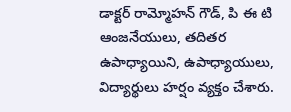డాక్టర్ రామ్మోహన్ గౌడ్, పి ఈ టి ఆంజనేయులు, తదితర ఉపాధ్యాయిని, ఉపాధ్యాయులు, విద్యార్థులు హర్షం వ్యక్తం చేశారు.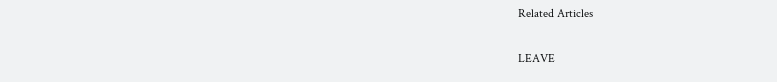Related Articles

LEAVE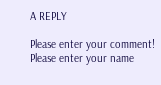A REPLY

Please enter your comment!
Please enter your name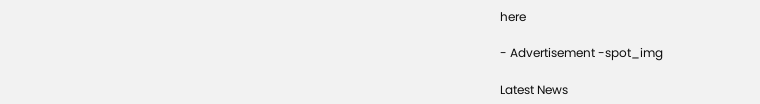here

- Advertisement -spot_img

Latest News